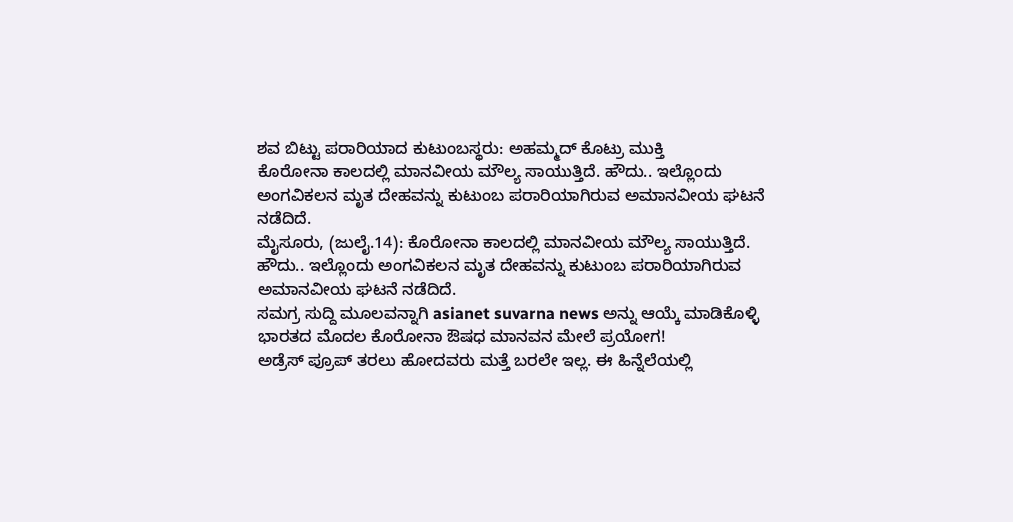ಶವ ಬಿಟ್ಟು ಪರಾರಿಯಾದ ಕುಟುಂಬಸ್ಥರು: ಅಹಮ್ಮದ್ ಕೊಟ್ರು ಮುಕ್ತಿ
ಕೊರೋನಾ ಕಾಲದಲ್ಲಿ ಮಾನವೀಯ ಮೌಲ್ಯ ಸಾಯುತ್ತಿದೆ. ಹೌದು.. ಇಲ್ಲೊಂದು ಅಂಗವಿಕಲನ ಮೃತ ದೇಹವನ್ನು ಕುಟುಂಬ ಪರಾರಿಯಾಗಿರುವ ಅಮಾನವೀಯ ಘಟನೆ ನಡೆದಿದೆ.
ಮೈಸೂರು, (ಜುಲೈ.14): ಕೊರೋನಾ ಕಾಲದಲ್ಲಿ ಮಾನವೀಯ ಮೌಲ್ಯ ಸಾಯುತ್ತಿದೆ. ಹೌದು.. ಇಲ್ಲೊಂದು ಅಂಗವಿಕಲನ ಮೃತ ದೇಹವನ್ನು ಕುಟುಂಬ ಪರಾರಿಯಾಗಿರುವ ಅಮಾನವೀಯ ಘಟನೆ ನಡೆದಿದೆ.
ಸಮಗ್ರ ಸುದ್ದಿ ಮೂಲವನ್ನಾಗಿ asianet suvarna news ಅನ್ನು ಆಯ್ಕೆ ಮಾಡಿಕೊಳ್ಳಿ
ಭಾರತದ ಮೊದಲ ಕೊರೋನಾ ಔಷಧ ಮಾನವನ ಮೇಲೆ ಪ್ರಯೋಗ!
ಅಡ್ರೆಸ್ ಪ್ರೂಪ್ ತರಲು ಹೋದವರು ಮತ್ತೆ ಬರಲೇ ಇಲ್ಲ. ಈ ಹಿನ್ನೆಲೆಯಲ್ಲಿ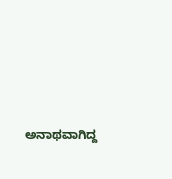ಅನಾಥವಾಗಿದ್ದ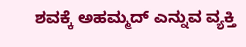ಶವಕ್ಕೆ ಅಹಮ್ಮದ್ ಎನ್ನುವ ವ್ಯಕ್ತಿ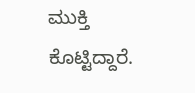ಮುಕ್ತಿ ಕೊಟ್ಟಿದ್ದಾರೆ.